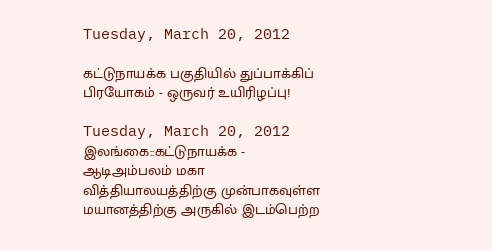Tuesday, March 20, 2012

கட்டுநாயக்க பகுதியில் துப்பாக்கிப் பிரயோகம் - ஒருவர் உயிரிழப்பு!

Tuesday, March 20, 2012
இலங்கை::கட்டுநாயக்க - ஆடிஅம்பலம் மகா வித்தியாலயத்திற்கு முன்பாகவுள்ள மயானத்திற்கு அருகில் இடம்பெற்ற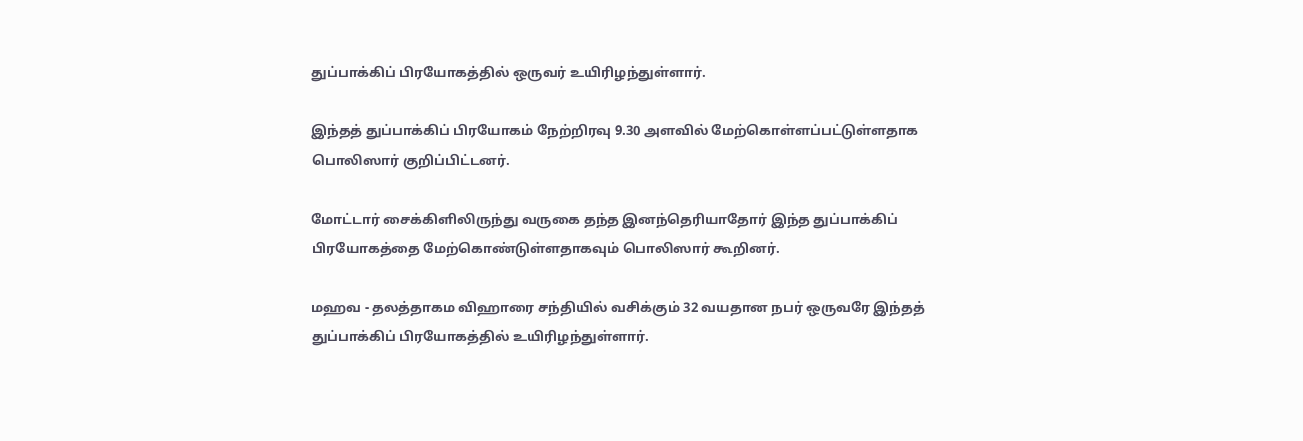துப்பாக்கிப் பிரயோகத்தில் ஒருவர் உயிரிழந்துள்ளார்.

இந்தத் துப்பாக்கிப் பிரயோகம் நேற்றிரவு 9.30 அளவில் மேற்கொள்ளப்பட்டுள்ளதாக பொலிஸார் குறிப்பிட்டனர்.

மோட்டார் சைக்கிளிலிருந்து வருகை தந்த இனந்தெரியாதோர் இந்த துப்பாக்கிப் பிரயோகத்தை மேற்கொண்டுள்ளதாகவும் பொலிஸார் கூறினர்.

மஹவ - தலத்தாகம விஹாரை சந்தியில் வசிக்கும் 32 வயதான நபர் ஒருவரே இந்தத் துப்பாக்கிப் பிரயோகத்தில் உயிரிழந்துள்ளார்.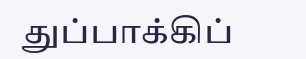துப்பாக்கிப்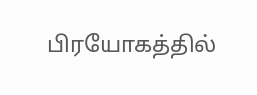பிரயோகத்தில்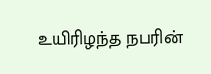உயிரிழந்த நபரின்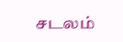சடலம்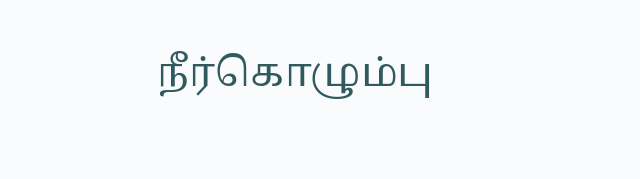நீர்கொழும்பு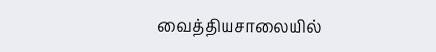வைத்தியசாலையில்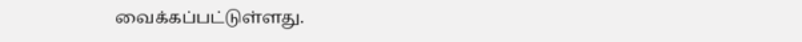வைக்கப்பட்டுள்ளது.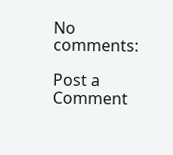No comments:

Post a Comment